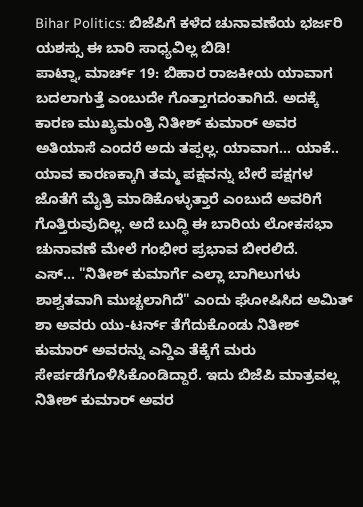Bihar Politics: ಬಿಜೆಪಿಗೆ ಕಳೆದ ಚುನಾವಣೆಯ ಭರ್ಜರಿ ಯಶಸ್ಸು ಈ ಬಾರಿ ಸಾಧ್ಯವಿಲ್ಲ ಬಿಡಿ!
ಪಾಟ್ನಾ, ಮಾರ್ಚ್ 19: ಬಿಹಾರ ರಾಜಕೀಯ ಯಾವಾಗ ಬದಲಾಗುತ್ತೆ ಎಂಬುದೇ ಗೊತ್ತಾಗದಂತಾಗಿದೆ. ಅದಕ್ಕೆ ಕಾರಣ ಮುಖ್ಯಮಂತ್ರಿ ನಿತೀಶ್ ಕುಮಾರ್ ಅವರ ಅತಿಯಾಸೆ ಎಂದರೆ ಅದು ತಪ್ಪಲ್ಲ. ಯಾವಾಗ... ಯಾಕೆ.. ಯಾವ ಕಾರಣಕ್ಕಾಗಿ ತಮ್ಮ ಪಕ್ಷವನ್ನು ಬೇರೆ ಪಕ್ಷಗಳ ಜೊತೆಗೆ ಮೈತ್ರಿ ಮಾಡಿಕೊಳ್ಳುತ್ತಾರೆ ಎಂಬುದೆ ಅವರಿಗೆ ಗೊತ್ತಿರುವುದಿಲ್ಲ. ಅದೆ ಬುದ್ಧಿ ಈ ಬಾರಿಯ ಲೋಕಸಭಾ ಚುನಾವಣೆ ಮೇಲೆ ಗಂಭೀರ ಪ್ರಭಾವ ಬೀರಲಿದೆ.
ಎಸ್... "ನಿತೀಶ್ ಕುಮಾರ್ಗೆ ಎಲ್ಲಾ ಬಾಗಿಲುಗಳು ಶಾಶ್ವತವಾಗಿ ಮುಚ್ಚಲಾಗಿದೆ" ಎಂದು ಘೋಷಿಸಿದ ಅಮಿತ್ ಶಾ ಅವರು ಯು-ಟರ್ನ್ ತೆಗೆದುಕೊಂಡು ನಿತೀಶ್ ಕುಮಾರ್ ಅವರನ್ನು ಎನ್ಡಿಎ ತೆಕ್ಕೆಗೆ ಮರು ಸೇರ್ಪಡೆಗೊಳಿಸಿಕೊಂಡಿದ್ದಾರೆ. ಇದು ಬಿಜೆಪಿ ಮಾತ್ರವಲ್ಲ ನಿತೀಶ್ ಕುಮಾರ್ ಅವರ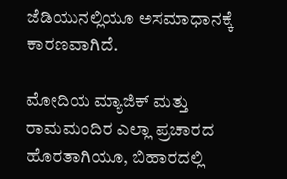ಜೆಡಿಯುನಲ್ಲಿಯೂ ಅಸಮಾಧಾನಕ್ಕೆ ಕಾರಣವಾಗಿದೆ.

ಮೋದಿಯ ಮ್ಯಾಜಿಕ್ ಮತ್ತು ರಾಮಮಂದಿರ ಎಲ್ಲಾ ಪ್ರಚಾರದ ಹೊರತಾಗಿಯೂ, ಬಿಹಾರದಲ್ಲಿ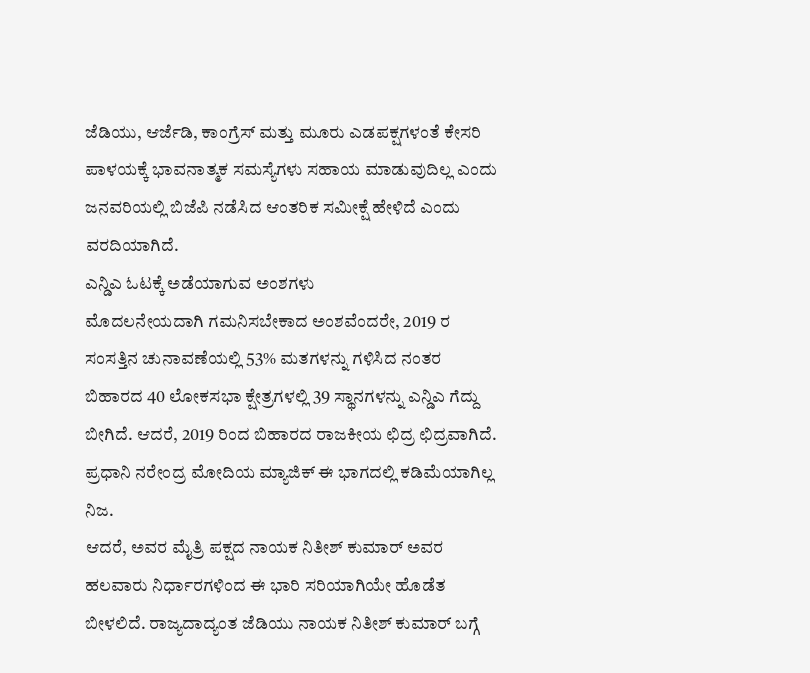ಜೆಡಿಯು, ಆರ್ಜೆಡಿ, ಕಾಂಗ್ರೆಸ್ ಮತ್ತು ಮೂರು ಎಡಪಕ್ಷಗಳಂತೆ ಕೇಸರಿ ಪಾಳಯಕ್ಕೆ ಭಾವನಾತ್ಮಕ ಸಮಸ್ಯೆಗಳು ಸಹಾಯ ಮಾಡುವುದಿಲ್ಲ ಎಂದು ಜನವರಿಯಲ್ಲಿ ಬಿಜೆಪಿ ನಡೆಸಿದ ಆಂತರಿಕ ಸಮೀಕ್ಷೆ ಹೇಳಿದೆ ಎಂದು ವರದಿಯಾಗಿದೆ.
ಎನ್ಡಿಎ ಓಟಕ್ಕೆ ಅಡೆಯಾಗುವ ಅಂಶಗಳು
ಮೊದಲನೇಯದಾಗಿ ಗಮನಿಸಬೇಕಾದ ಅಂಶವೆಂದರೇ, 2019 ರ ಸಂಸತ್ತಿನ ಚುನಾವಣೆಯಲ್ಲಿ 53% ಮತಗಳನ್ನು ಗಳಿಸಿದ ನಂತರ ಬಿಹಾರದ 40 ಲೋಕಸಭಾ ಕ್ಷೇತ್ರಗಳಲ್ಲಿ 39 ಸ್ಥಾನಗಳನ್ನು ಎನ್ಡಿಎ ಗೆದ್ದು ಬೀಗಿದೆ. ಆದರೆ, 2019 ರಿಂದ ಬಿಹಾರದ ರಾಜಕೀಯ ಛಿದ್ರ ಛಿದ್ರವಾಗಿದೆ. ಪ್ರಧಾನಿ ನರೇಂದ್ರ ಮೋದಿಯ ಮ್ಯಾಜಿಕ್ ಈ ಭಾಗದಲ್ಲಿ ಕಡಿಮೆಯಾಗಿಲ್ಲ ನಿಜ.
ಆದರೆ, ಅವರ ಮೈತ್ರಿ ಪಕ್ಷದ ನಾಯಕ ನಿತೀಶ್ ಕುಮಾರ್ ಅವರ ಹಲವಾರು ನಿರ್ಧಾರಗಳಿಂದ ಈ ಭಾರಿ ಸರಿಯಾಗಿಯೇ ಹೊಡೆತ ಬೀಳಲಿದೆ. ರಾಜ್ಯದಾದ್ಯಂತ ಜೆಡಿಯು ನಾಯಕ ನಿತೀಶ್ ಕುಮಾರ್ ಬಗ್ಗೆ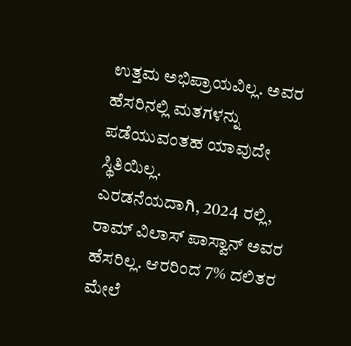ಉತ್ತಮ ಅಭಿಪ್ರಾಯವಿಲ್ಲ. ಅವರ ಹೆಸರಿನಲ್ಲಿ ಮತಗಳನ್ನು ಪಡೆಯುವಂತಹ ಯಾವುದೇ ಸ್ಥಿತಿಯಿಲ್ಲ.
ಎರಡನೆಯದಾಗಿ, 2024 ರಲ್ಲಿ, ರಾಮ್ ವಿಲಾಸ್ ಪಾಸ್ವಾನ್ ಅವರ ಹೆಸರಿಲ್ಲ. ಆರರಿಂದ 7% ದಲಿತರ ಮೇಲೆ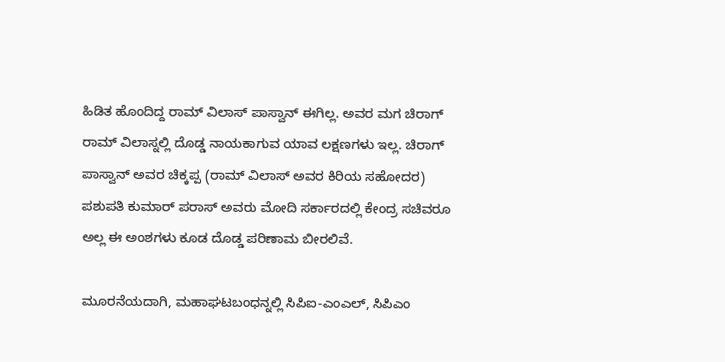ಹಿಡಿತ ಹೊಂದಿದ್ದ ರಾಮ್ ವಿಲಾಸ್ ಪಾಸ್ವಾನ್ ಈಗಿಲ್ಲ. ಅವರ ಮಗ ಚಿರಾಗ್ ರಾಮ್ ವಿಲಾಸ್ನಲ್ಲಿ ದೊಡ್ಡ ನಾಯಕಾಗುವ ಯಾವ ಲಕ್ಷಣಗಳು ಇಲ್ಲ. ಚಿರಾಗ್ ಪಾಸ್ವಾನ್ ಅವರ ಚಿಕ್ಕಪ್ಪ (ರಾಮ್ ವಿಲಾಸ್ ಅವರ ಕಿರಿಯ ಸಹೋದರ) ಪಶುಪತಿ ಕುಮಾರ್ ಪರಾಸ್ ಅವರು ಮೋದಿ ಸರ್ಕಾರದಲ್ಲಿ ಕೇಂದ್ರ ಸಚಿವರೂ ಅಲ್ಲ ಈ ಅಂಶಗಳು ಕೂಡ ದೊಡ್ಡ ಪರಿಣಾಮ ಬೀರಲಿವೆ.

ಮೂರನೆಯದಾಗಿ, ಮಹಾಘಟಬಂಧನ್ನಲ್ಲಿ ಸಿಪಿಐ-ಎಂಎಲ್, ಸಿಪಿಎಂ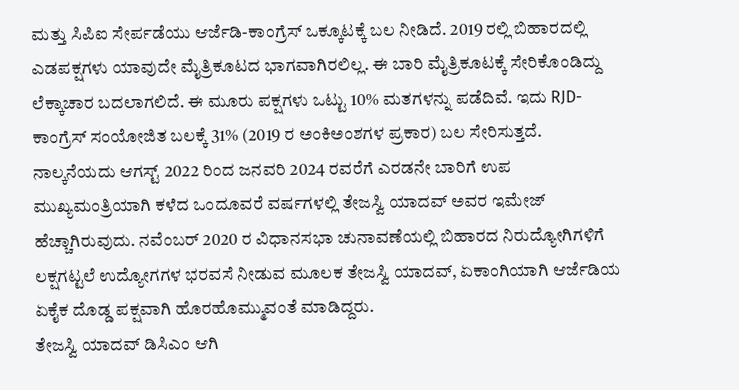ಮತ್ತು ಸಿಪಿಐ ಸೇರ್ಪಡೆಯು ಆರ್ಜೆಡಿ-ಕಾಂಗ್ರೆಸ್ ಒಕ್ಕೂಟಕ್ಕೆ ಬಲ ನೀಡಿದೆ. 2019 ರಲ್ಲಿ ಬಿಹಾರದಲ್ಲಿ ಎಡಪಕ್ಷಗಳು ಯಾವುದೇ ಮೈತ್ರಿಕೂಟದ ಭಾಗವಾಗಿರಲಿಲ್ಲ. ಈ ಬಾರಿ ಮೈತ್ರಿಕೂಟಕ್ಕೆ ಸೇರಿಕೊಂಡಿದ್ದು ಲೆಕ್ಕಾಚಾರ ಬದಲಾಗಲಿದೆ. ಈ ಮೂರು ಪಕ್ಷಗಳು ಒಟ್ಟು 10% ಮತಗಳನ್ನು ಪಡೆದಿವೆ. ಇದು RJD-ಕಾಂಗ್ರೆಸ್ ಸಂಯೋಜಿತ ಬಲಕ್ಕೆ 31% (2019 ರ ಅಂಕಿಅಂಶಗಳ ಪ್ರಕಾರ) ಬಲ ಸೇರಿಸುತ್ತದೆ.
ನಾಲ್ಕನೆಯದು ಆಗಸ್ಟ್ 2022 ರಿಂದ ಜನವರಿ 2024 ರವರೆಗೆ ಎರಡನೇ ಬಾರಿಗೆ ಉಪ ಮುಖ್ಯಮಂತ್ರಿಯಾಗಿ ಕಳೆದ ಒಂದೂವರೆ ವರ್ಷಗಳಲ್ಲಿ ತೇಜಸ್ವಿ ಯಾದವ್ ಅವರ ಇಮೇಜ್ ಹೆಚ್ಚಾಗಿರುವುದು. ನವೆಂಬರ್ 2020 ರ ವಿಧಾನಸಭಾ ಚುನಾವಣೆಯಲ್ಲಿ ಬಿಹಾರದ ನಿರುದ್ಯೋಗಿಗಳಿಗೆ ಲಕ್ಷಗಟ್ಟಲೆ ಉದ್ಯೋಗಗಳ ಭರವಸೆ ನೀಡುವ ಮೂಲಕ ತೇಜಸ್ವಿ ಯಾದವ್, ಏಕಾಂಗಿಯಾಗಿ ಆರ್ಜೆಡಿಯ ಏಕೈಕ ದೊಡ್ಡ ಪಕ್ಷವಾಗಿ ಹೊರಹೊಮ್ಮುವಂತೆ ಮಾಡಿದ್ದರು.
ತೇಜಸ್ವಿ ಯಾದವ್ ಡಿಸಿಎಂ ಆಗಿ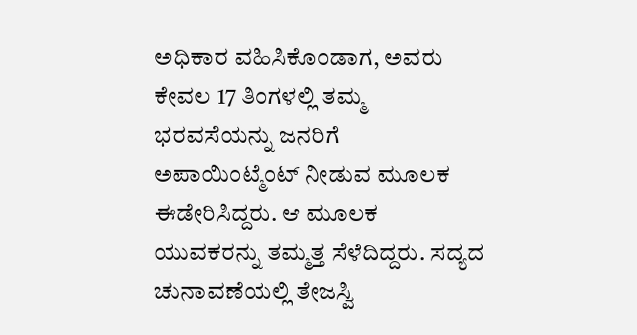ಅಧಿಕಾರ ವಹಿಸಿಕೊಂಡಾಗ, ಅವರು ಕೇವಲ 17 ತಿಂಗಳಲ್ಲಿ ತಮ್ಮ ಭರವಸೆಯನ್ನು ಜನರಿಗೆ ಅಪಾಯಿಂಟ್ಮೆಂಟ್ ನೀಡುವ ಮೂಲಕ ಈಡೇರಿಸಿದ್ದರು. ಆ ಮೂಲಕ ಯುವಕರನ್ನು ತಮ್ಮತ್ತ ಸೆಳೆದಿದ್ದರು. ಸದ್ಯದ ಚುನಾವಣೆಯಲ್ಲಿ ತೇಜಸ್ವಿ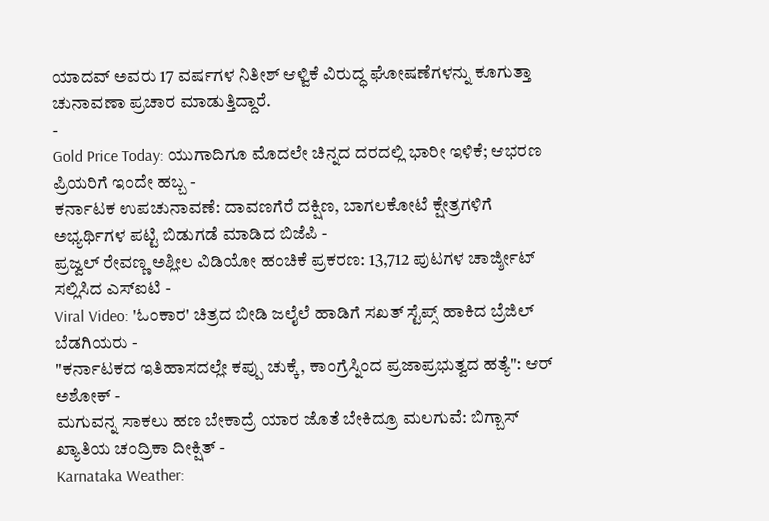ಯಾದವ್ ಅವರು 17 ವರ್ಷಗಳ ನಿತೀಶ್ ಆಳ್ವಿಕೆ ವಿರುದ್ಧ ಘೋಷಣೆಗಳನ್ನು ಕೂಗುತ್ತಾ ಚುನಾವಣಾ ಪ್ರಚಾರ ಮಾಡುತ್ತಿದ್ದಾರೆ.
-
Gold Price Today: ಯುಗಾದಿಗೂ ಮೊದಲೇ ಚಿನ್ನದ ದರದಲ್ಲಿ ಭಾರೀ ಇಳಿಕೆ; ಆಭರಣ ಪ್ರಿಯರಿಗೆ ಇಂದೇ ಹಬ್ಬ -
ಕರ್ನಾಟಕ ಉಪಚುನಾವಣೆ: ದಾವಣಗೆರೆ ದಕ್ಷಿಣ, ಬಾಗಲಕೋಟೆ ಕ್ಷೇತ್ರಗಳಿಗೆ ಅಭ್ಯರ್ಥಿಗಳ ಪಟ್ಟಿ ಬಿಡುಗಡೆ ಮಾಡಿದ ಬಿಜೆಪಿ -
ಪ್ರಜ್ವಲ್ ರೇವಣ್ಣ ಅಶ್ಲೀಲ ವಿಡಿಯೋ ಹಂಚಿಕೆ ಪ್ರಕರಣ: 13,712 ಪುಟಗಳ ಚಾರ್ಜ್ಶೀಟ್ ಸಲ್ಲಿಸಿದ ಎಸ್ಐಟಿ -
Viral Video: 'ಓಂಕಾರ' ಚಿತ್ರದ ಬೀಡಿ ಜಲೈಲೆ ಹಾಡಿಗೆ ಸಖತ್ ಸ್ಟೆಪ್ಸ್ ಹಾಕಿದ ಬ್ರೆಜಿಲ್ ಬೆಡಗಿಯರು -
"ಕರ್ನಾಟಕದ ಇತಿಹಾಸದಲ್ಲೇ ಕಪ್ಪು ಚುಕ್ಕೆ, ಕಾಂಗ್ರೆಸ್ನಿಂದ ಪ್ರಜಾಪ್ರಭುತ್ವದ ಹತ್ಯೆ": ಆರ್ ಅಶೋಕ್ -
ಮಗುವನ್ನ ಸಾಕಲು ಹಣ ಬೇಕಾದ್ರೆ ಯಾರ ಜೊತೆ ಬೇಕಿದ್ರೂ ಮಲಗುವೆ: ಬಿಗ್ಬಾಸ್ ಖ್ಯಾತಿಯ ಚಂದ್ರಿಕಾ ದೀಕ್ಷಿತ್ -
Karnataka Weather: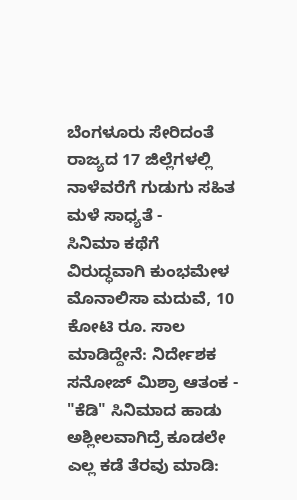ಬೆಂಗಳೂರು ಸೇರಿದಂತೆ ರಾಜ್ಯದ 17 ಜಿಲ್ಲೆಗಳಲ್ಲಿ ನಾಳೆವರೆಗೆ ಗುಡುಗು ಸಹಿತ ಮಳೆ ಸಾಧ್ಯತೆ -
ಸಿನಿಮಾ ಕಥೆಗೆ ವಿರುದ್ಧವಾಗಿ ಕುಂಭಮೇಳ ಮೊನಾಲಿಸಾ ಮದುವೆ, 10 ಕೋಟಿ ರೂ. ಸಾಲ ಮಾಡಿದ್ದೇನೆ: ನಿರ್ದೇಶಕ ಸನೋಜ್ ಮಿಶ್ರಾ ಆತಂಕ -
"ಕೆಡಿ" ಸಿನಿಮಾದ ಹಾಡು ಅಶ್ಲೀಲವಾಗಿದ್ರೆ ಕೂಡಲೇ ಎಲ್ಲ ಕಡೆ ತೆರವು ಮಾಡಿ: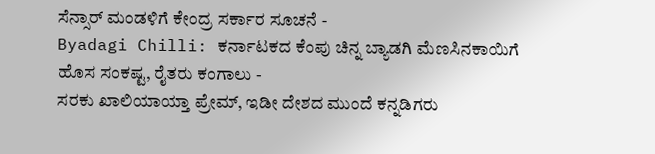ಸೆನ್ಸಾರ್ ಮಂಡಳಿಗೆ ಕೇಂದ್ರ ಸರ್ಕಾರ ಸೂಚನೆ -
Byadagi Chilli: ಕರ್ನಾಟಕದ ಕೆಂಪು ಚಿನ್ನ ಬ್ಯಾಡಗಿ ಮೆಣಸಿನಕಾಯಿಗೆ ಹೊಸ ಸಂಕಷ್ಟ, ರೈತರು ಕಂಗಾಲು -
ಸರಕು ಖಾಲಿಯಾಯ್ತಾ ಪ್ರೇಮ್, ಇಡೀ ದೇಶದ ಮುಂದೆ ಕನ್ನಡಿಗರು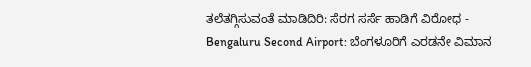ತಲೆತಗ್ಗಿಸುವಂತೆ ಮಾಡಿದಿರಿ: ಸೆರಗ ಸರ್ಸೆ ಹಾಡಿಗೆ ವಿರೋಧ -
Bengaluru Second Airport: ಬೆಂಗಳೂರಿಗೆ ಎರಡನೇ ವಿಮಾನ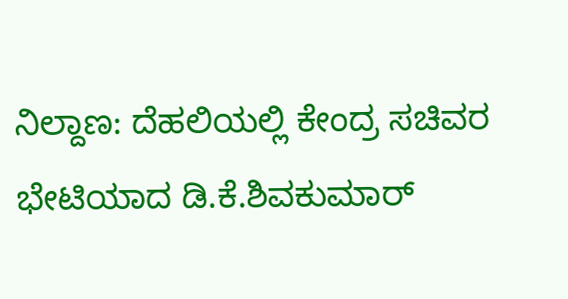ನಿಲ್ದಾಣ: ದೆಹಲಿಯಲ್ಲಿ ಕೇಂದ್ರ ಸಚಿವರ ಭೇಟಿಯಾದ ಡಿ.ಕೆ.ಶಿವಕುಮಾರ್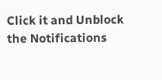Click it and Unblock the Notifications